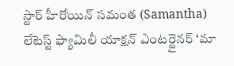స్టార్ హీరోయిన్ సమంత (Samantha) లేటెస్ట్ ఫ్యామిలీ యాక్షన్ ఎంటర్టైనర్ ‘మా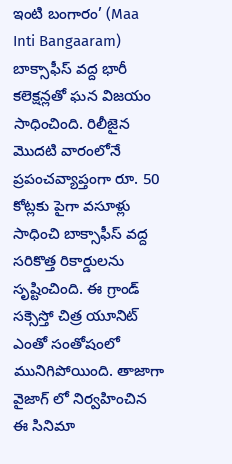ఇంటి బంగారం’ (Maa Inti Bangaaram) బాక్సాఫీస్ వద్ద భారీ కలెక్షన్లతో ఘన విజయం సాధించింది. రిలీజైన మొదటి వారంలోనే ప్రపంచవ్యాప్తంగా రూ. 50 కోట్లకు పైగా వసూళ్లు సాధించి బాక్సాఫీస్ వద్ద సరికొత్త రికార్డులను సృష్టించింది. ఈ గ్రాండ్ సక్సెస్తో చిత్ర యూనిట్ ఎంతో సంతోషంలో మునిగిపోయింది. తాజాగా వైజాగ్ లో నిర్వహించిన ఈ సినిమా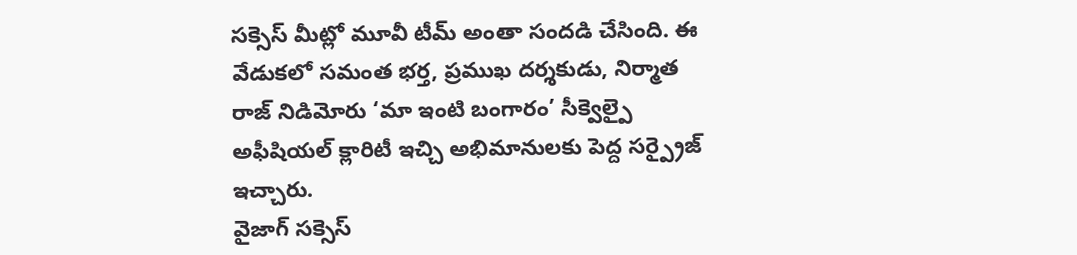సక్సెస్ మీట్లో మూవీ టీమ్ అంతా సందడి చేసింది. ఈ వేడుకలో సమంత భర్త, ప్రముఖ దర్శకుడు, నిర్మాత రాజ్ నిడిమోరు ‘మా ఇంటి బంగారం’ సీక్వెల్పై అఫీషియల్ క్లారిటీ ఇచ్చి అభిమానులకు పెద్ద సర్ప్రైజ్ ఇచ్చారు.
వైజాగ్ సక్సెస్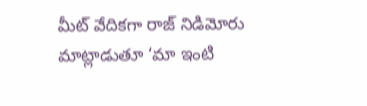మీట్ వేదికగా రాజ్ నిడిమోరు మాట్లాడుతూ ‘మా ఇంటి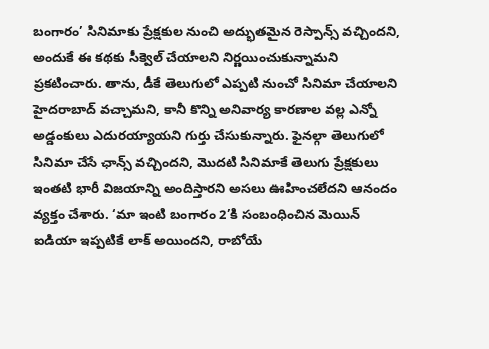బంగారం’ సినిమాకు ప్రేక్షకుల నుంచి అద్భుతమైన రెస్పాన్స్ వచ్చిందని, అందుకే ఈ కథకు సీక్వెల్ చేయాలని నిర్ణయించుకున్నామని ప్రకటించారు. తాను, డీకే తెలుగులో ఎప్పటి నుంచో సినిమా చేయాలని హైదరాబాద్ వచ్చామని, కానీ కొన్ని అనివార్య కారణాల వల్ల ఎన్నో అడ్డంకులు ఎదురయ్యాయని గుర్తు చేసుకున్నారు. ఫైనల్గా తెలుగులో సినిమా చేసే ఛాన్స్ వచ్చిందని, మొదటి సినిమాకే తెలుగు ప్రేక్షకులు ఇంతటి భారీ విజయాన్ని అందిస్తారని అసలు ఊహించలేదని ఆనందం వ్యక్తం చేశారు. ‘మా ఇంటి బంగారం 2’కి సంబంధించిన మెయిన్ ఐడియా ఇప్పటికే లాక్ అయిందని, రాబోయే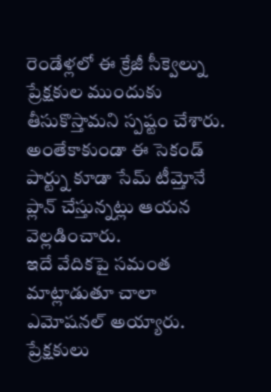రెండేళ్లలో ఈ క్రేజీ సీక్వెల్ను ప్రేక్షకుల ముందుకు తీసుకొస్తామని స్పష్టం చేశారు. అంతేకాకుండా ఈ సెకండ్ పార్ట్ను కూడా సేమ్ టీమ్తోనే ప్లాన్ చేస్తున్నట్లు ఆయన వెల్లడించారు.
ఇదే వేదికపై సమంత మాట్లాడుతూ చాలా ఎమోషనల్ అయ్యారు. ప్రేక్షకులు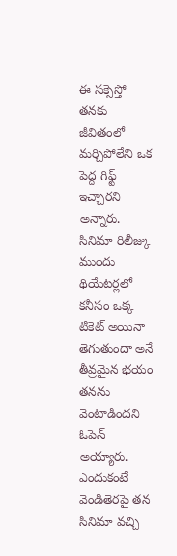ఈ సక్సెస్తో తనకు జీవితంలో మర్చిపోలేని ఒక పెద్ద గిఫ్ట్ ఇచ్చారని అన్నారు. సినిమా రిలీజ్కు ముందు థియేటర్లలో కనీసం ఒక్క టికెట్ అయినా తెగుతుందా అనే తీవ్రమైన భయం తనను వెంటాడిందని ఓపెన్ అయ్యారు. ఎందుకంటే వెండితెరపై తన సినిమా వచ్చి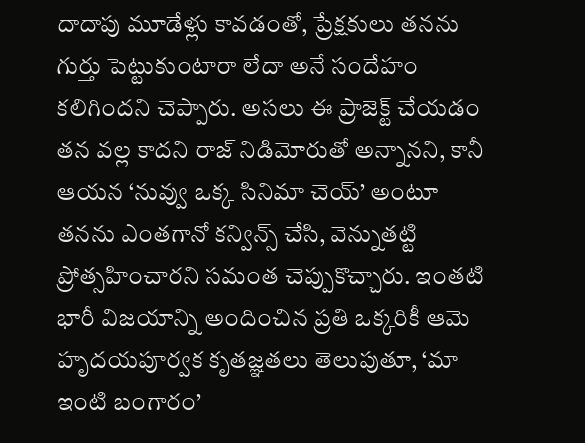దాదాపు మూడేళ్లు కావడంతో, ప్రేక్షకులు తనను గుర్తు పెట్టుకుంటారా లేదా అనే సందేహం కలిగిందని చెప్పారు. అసలు ఈ ప్రాజెక్ట్ చేయడం తన వల్ల కాదని రాజ్ నిడిమోరుతో అన్నానని, కానీ ఆయన ‘నువ్వు ఒక్క సినిమా చెయ్’ అంటూ తనను ఎంతగానో కన్విన్స్ చేసి, వెన్నుతట్టి ప్రోత్సహించారని సమంత చెప్పుకొచ్చారు. ఇంతటి భారీ విజయాన్ని అందించిన ప్రతి ఒక్కరికీ ఆమె హృదయపూర్వక కృతజ్ఞతలు తెలుపుతూ, ‘మా ఇంటి బంగారం’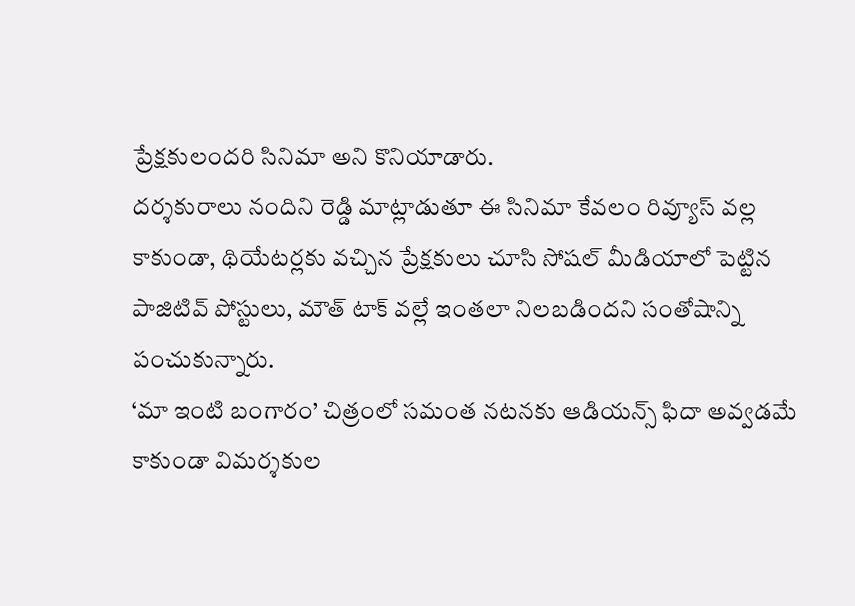ప్రేక్షకులందరి సినిమా అని కొనియాడారు.
దర్శకురాలు నందిని రెడ్డి మాట్లాడుతూ ఈ సినిమా కేవలం రివ్యూస్ వల్ల కాకుండా, థియేటర్లకు వచ్చిన ప్రేక్షకులు చూసి సోషల్ మీడియాలో పెట్టిన పాజిటివ్ పోస్టులు, మౌత్ టాక్ వల్లే ఇంతలా నిలబడిందని సంతోషాన్ని పంచుకున్నారు.
‘మా ఇంటి బంగారం’ చిత్రంలో సమంత నటనకు ఆడియన్స్ ఫిదా అవ్వడమే కాకుండా విమర్శకుల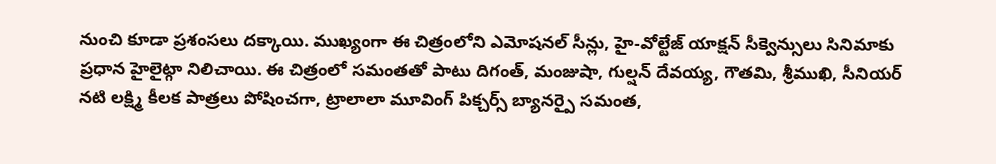నుంచి కూడా ప్రశంసలు దక్కాయి. ముఖ్యంగా ఈ చిత్రంలోని ఎమోషనల్ సీన్లు, హై-వోల్టేజ్ యాక్షన్ సీక్వెన్సులు సినిమాకు ప్రధాన హైలైట్గా నిలిచాయి. ఈ చిత్రంలో సమంతతో పాటు దిగంత్, మంజుషా, గుల్షన్ దేవయ్య, గౌతమి, శ్రీముఖి, సీనియర్ నటి లక్ష్మి కీలక పాత్రలు పోషించగా, ట్రాలాలా మూవింగ్ పిక్చర్స్ బ్యానర్పై సమంత,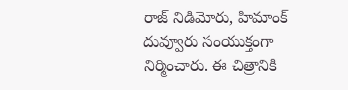రాజ్ నిడిమోరు, హిమాంక్ దువ్వూరు సంయుక్తంగా నిర్మించారు. ఈ చిత్రానికి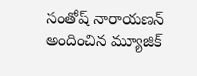సంతోష్ నారాయణన్ అందించిన మ్యూజిక్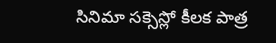సినిమా సక్సెస్లో కీలక పాత్ర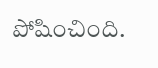పోషించింది.